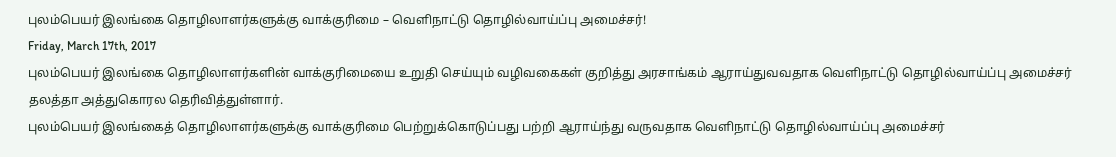புலம்பெயர் இலங்கை தொழிலாளர்களுக்கு வாக்குரிமை – வெளிநாட்டு தொழில்வாய்ப்பு அமைச்சர்!
Friday, March 17th, 2017
புலம்பெயர் இலங்கை தொழிலாளர்களின் வாக்குரிமையை உறுதி செய்யும் வழிவகைகள் குறித்து அரசாங்கம் ஆராய்துவவதாக வெளிநாட்டு தொழில்வாய்ப்பு அமைச்சர் தலத்தா அத்துகொரல தெரிவித்துள்ளார்.
புலம்பெயர் இலங்கைத் தொழிலாளர்களுக்கு வாக்குரிமை பெற்றுக்கொடுப்பது பற்றி ஆராய்ந்து வருவதாக வெளிநாட்டு தொழில்வாய்ப்பு அமைச்சர்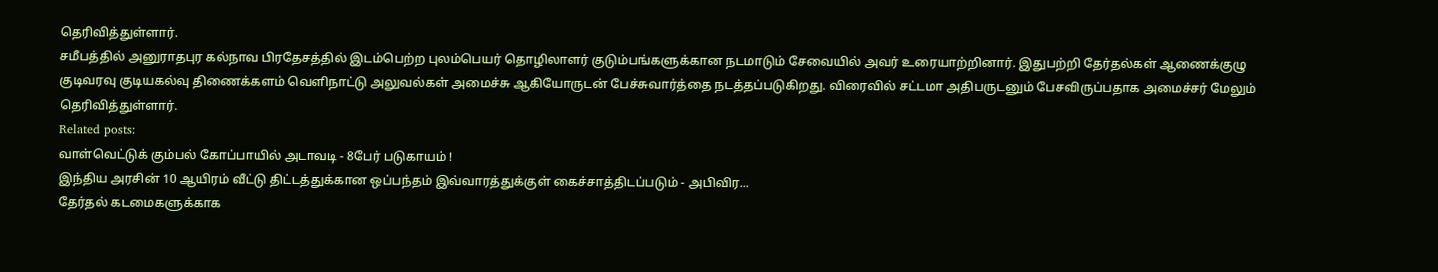தெரிவித்துள்ளார்.
சமீபத்தில் அனுராதபுர கல்நாவ பிரதேசத்தில் இடம்பெற்ற புலம்பெயர் தொழிலாளர் குடும்பங்களுக்கான நடமாடும் சேவையில் அவர் உரையாற்றினார். இதுபற்றி தேர்தல்கள் ஆணைக்குழு குடிவரவு குடியகல்வு திணைக்களம் வெளிநாட்டு அலுவல்கள் அமைச்சு ஆகியோருடன் பேச்சுவார்த்தை நடத்தப்படுகிறது. விரைவில் சட்டமா அதிபருடனும் பேசவிருப்பதாக அமைச்சர் மேலும் தெரிவித்துள்ளார்.
Related posts:
வாள்வெட்டுக் கும்பல் கோப்பாயில் அடாவடி - 8பேர் படுகாயம் !
இந்திய அரசின் 10 ஆயிரம் வீட்டு திட்டத்துக்கான ஒப்பந்தம் இவ்வாரத்துக்குள் கைச்சாத்திடப்படும் - அபிவிர...
தேர்தல் கடமைகளுக்காக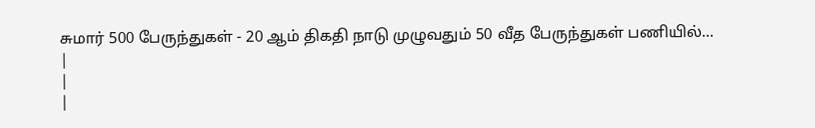சுமார் 500 பேருந்துகள் - 20 ஆம் திகதி நாடு முழுவதும் 50 வீத பேருந்துகள் பணியில்...
|
|
|